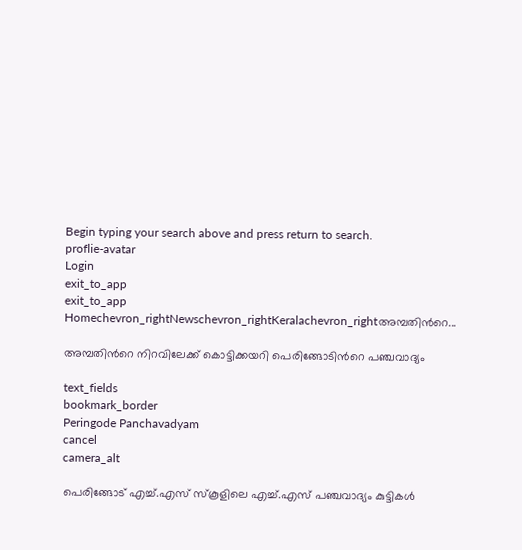Begin typing your search above and press return to search.
proflie-avatar
Login
exit_to_app
exit_to_app
Homechevron_rightNewschevron_rightKeralachevron_rightഅമ്പതിന്‍റെ...

അമ്പതിന്‍റെ നിറവിലേക്ക് കൊട്ടിക്കയറി പെരിങ്ങോടിന്‍റെ പഞ്ചവാദ്യം

text_fields
bookmark_border
Peringode Panchavadyam
cancel
camera_alt

പെരിങ്ങോട് എച്ച്.എസ് സ്കൂളിലെ എച്ച്.എസ് പഞ്ചവാദ്യം കുട്ടികൾ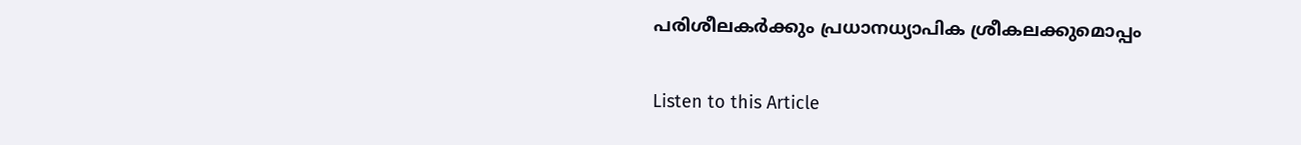പരിശീലകർക്കും പ്രധാനധ്യാപിക ശ്രീകലക്കുമൊപ്പം

Listen to this Article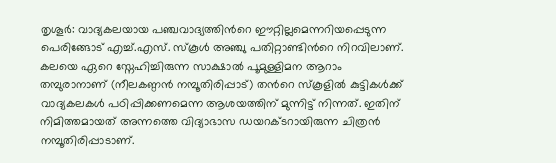തൃശൂർ: വാദ്യകലയായ പഞ്ചവാദ്യത്തിന്‍റെ ഈറ്റില്ലമെന്നറിയപ്പെടുന്ന പെരിങ്ങോട് എച്ച്.എസ്. സ്കൂൾ അഞ്ചു പതിറ്റാണ്ടിന്‍റെ നിറവിലാണ്. കലയെ ഏറെ സ്നേഹിച്ചിരുന്ന സാക്ഷാൽ പൂമുള്ളിമന ആറാം തമ്പുരാനാണ് (നീലകണ്ഠൻ നമ്പൂതിരിപ്പാട്) തന്‍റെ സ്കൂളിൽ കുട്ടികൾക്ക് വാദ്യകലകൾ പഠിപ്പിക്കണമെന്ന ആശയത്തിന് മുന്നിട്ട് നിന്നത്. ഇതിന് നിമിത്തമായത് അന്നത്തെ വിദ്യാഭാസ ഡയറക്ടറായിരുന്ന ചിത്രൻ നമ്പൂതിരിപ്പാടാണ്.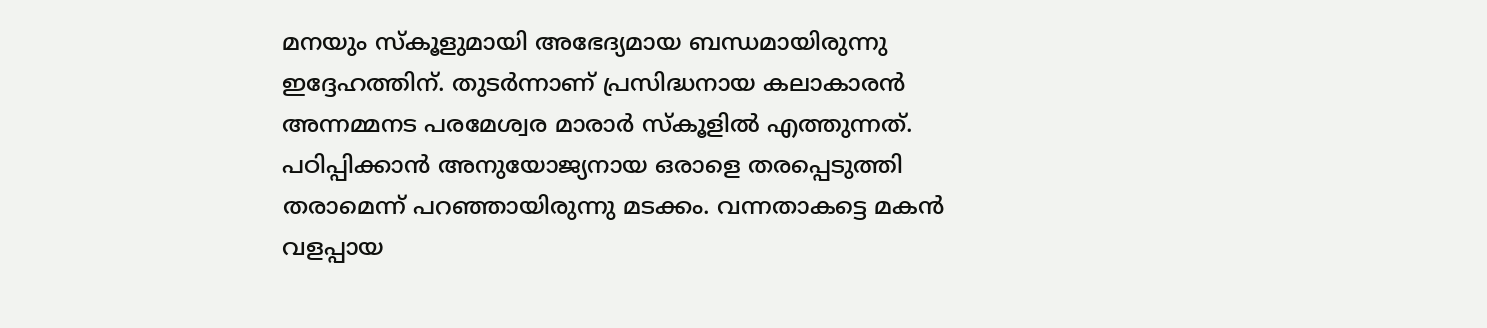മനയും സ്കൂളുമായി അഭേദ്യമായ ബന്ധമായിരുന്നു ഇദ്ദേഹത്തിന്. തുടർന്നാണ് പ്രസിദ്ധനായ കലാകാരൻ അന്നമ്മനട പരമേശ്വര മാരാർ സ്കൂളിൽ എത്തുന്നത്. പഠിപ്പിക്കാൻ അനുയോജ്യനായ ഒരാളെ തരപ്പെടുത്തി തരാമെന്ന് പറഞ്ഞായിരുന്നു മടക്കം. വന്നതാകട്ടെ മകൻ വളപ്പായ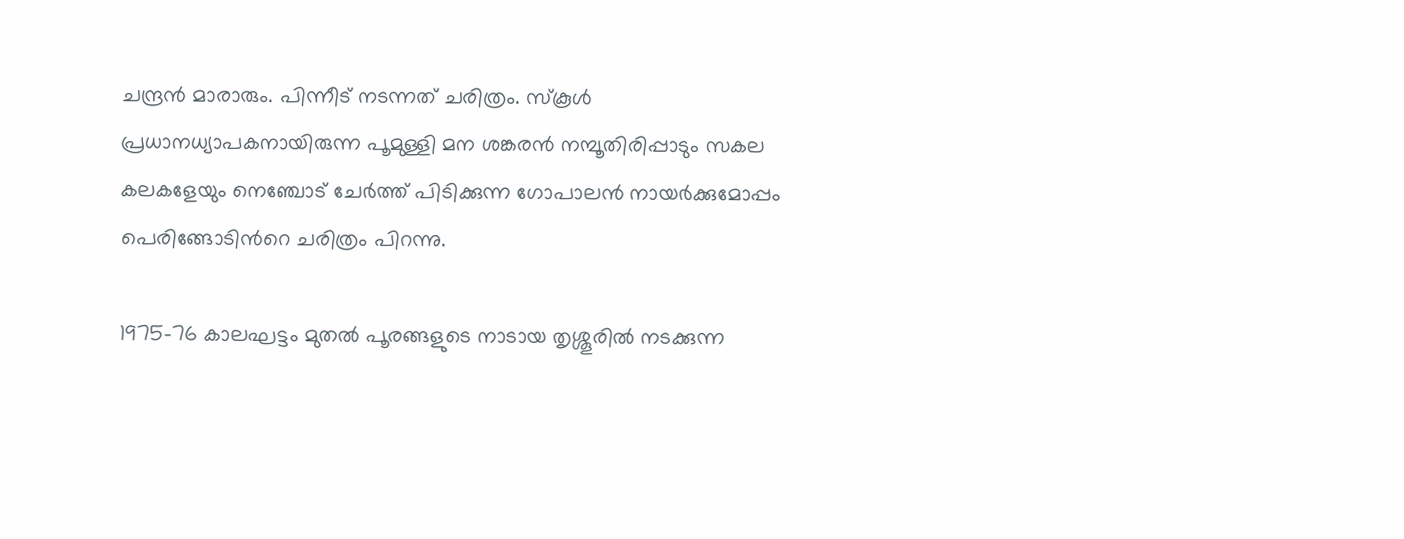ചന്ദ്രൻ മാരാരും. പിന്നീട് നടന്നത് ചരിത്രം. സ്കൂൾ പ്രധാനധ്യാപകനായിരുന്ന പൂമുള്ളി മന ശങ്കരൻ നമ്പൂതിരിപ്പാടും സകല കലകളേയും നെഞ്ചോട് ചേർത്ത് പിടിക്കുന്ന ഗോപാലൻ നായർക്കുമോപ്പം പെരിങ്ങോടിന്‍റെ ചരിത്രം പിറന്നു.

1975-76 കാലഘട്ടം മുതൽ പൂരങ്ങളുടെ നാടായ തൃശ്ശൂരിൽ നടക്കുന്ന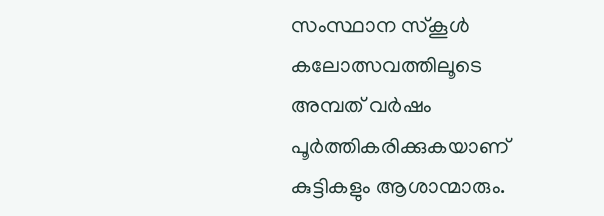സംസ്ഥാന സ്കൂൾ കലോത്സവത്തിലൂടെ അമ്പത് വർഷം പൂർത്തികരിക്കുകയാണ് കുട്ടികളും ആശാന്മാരും.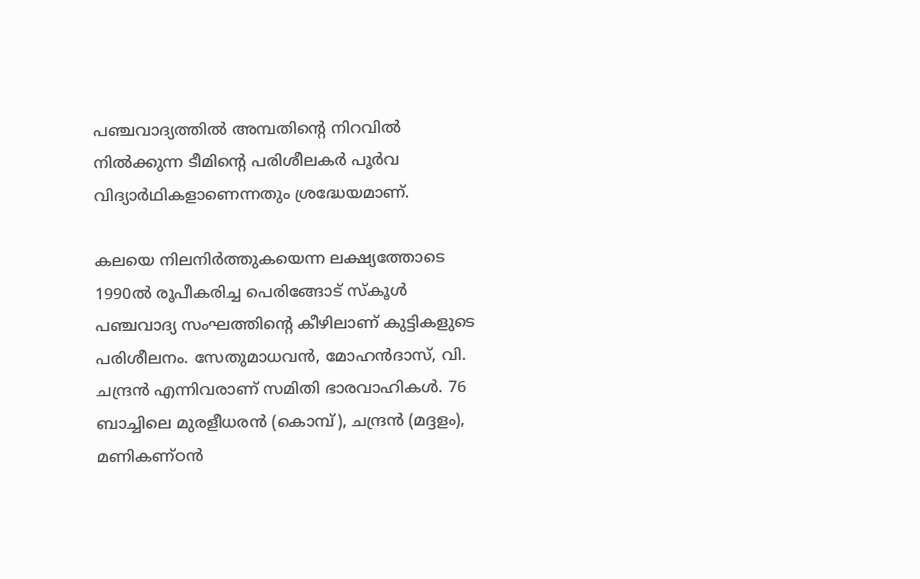പഞ്ചവാദ്യത്തിൽ അമ്പതിന്‍റെ നിറവിൽ നിൽക്കുന്ന ടീമിന്‍റെ പരിശീലകർ പൂർവ വിദ്യാർഥികളാണെന്നതും ശ്രദ്ധേയമാണ്.

കലയെ നിലനിർത്തുകയെന്ന ലക്ഷ്യത്തോടെ 1990ൽ രൂപീകരിച്ച പെരിങ്ങോട് സ്കൂൾ പഞ്ചവാദ്യ സംഘത്തിന്‍റെ കീഴിലാണ് കുട്ടികളുടെ പരിശീലനം. സേതുമാധവൻ, മോഹൻദാസ്, വി. ചന്ദ്രൻ എന്നിവരാണ് സമിതി ഭാരവാഹികൾ. 76 ബാച്ചിലെ മുരളീധരൻ (കൊമ്പ്), ചന്ദ്രൻ (മദ്ദളം), മണികണ്ഠൻ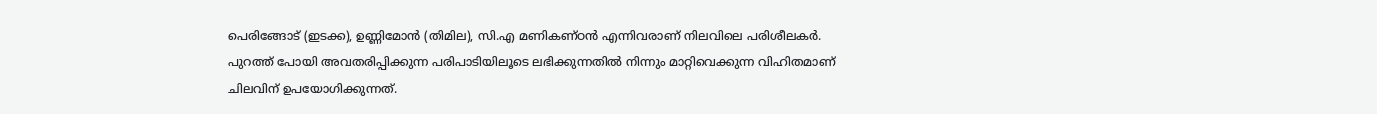പെരിങ്ങോട് (ഇടക്ക), ഉണ്ണിമോൻ (തിമില), സി.എ മണികണ്ഠൻ എന്നിവരാണ് നിലവിലെ പരിശീലകർ. പുറത്ത് പോയി അവതരിപ്പിക്കുന്ന പരിപാടിയിലൂടെ ലഭിക്കുന്നതിൽ നിന്നും മാറ്റിവെക്കുന്ന വിഹിതമാണ് ചിലവിന് ഉപയോഗിക്കുന്നത്.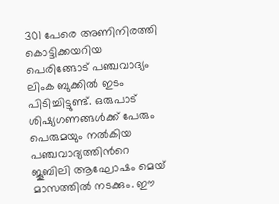301 പേരെ അണിനിരത്തി കൊട്ടിക്കയറിയ പെരിങ്ങോട് പഞ്ചവാദ്യം ലിംക ബുക്കിൽ ഇടം പിടിച്ചിട്ടുണ്ട്. ഒരുപാട് ശിഷ്യഗണങ്ങൾക്ക് പേരും പെരുമയും നൽകിയ പഞ്ചവാദ്യത്തിന്‍റെ ജൂബിലി ആഘോഷം മെയ് മാസത്തിൽ നടക്കും. ഈ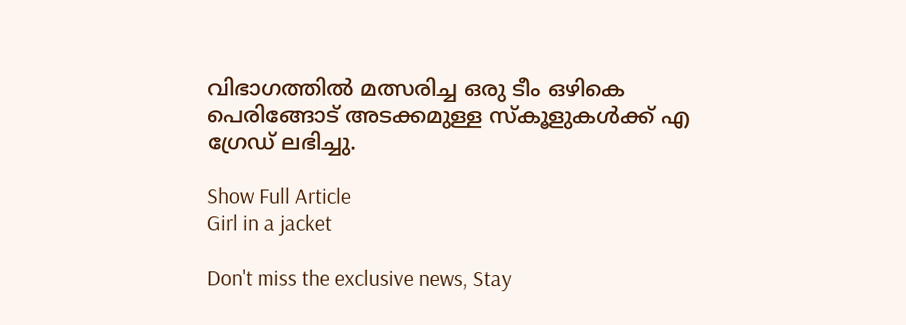വിഭാഗത്തിൽ മത്സരിച്ച ഒരു ടീം ഒഴികെ പെരിങ്ങോട് അടക്കമുള്ള സ്കൂളുകൾക്ക് എ ഗ്രേഡ് ലഭിച്ചു.

Show Full Article
Girl in a jacket

Don't miss the exclusive news, Stay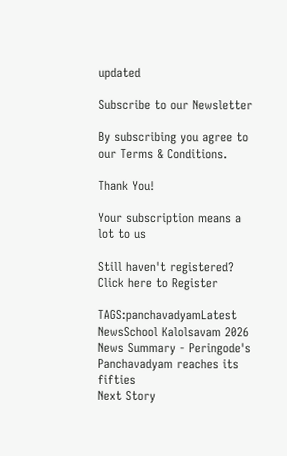updated

Subscribe to our Newsletter

By subscribing you agree to our Terms & Conditions.

Thank You!

Your subscription means a lot to us

Still haven't registered? Click here to Register

TAGS:panchavadyamLatest NewsSchool Kalolsavam 2026
News Summary - Peringode's Panchavadyam reaches its fifties
Next Story